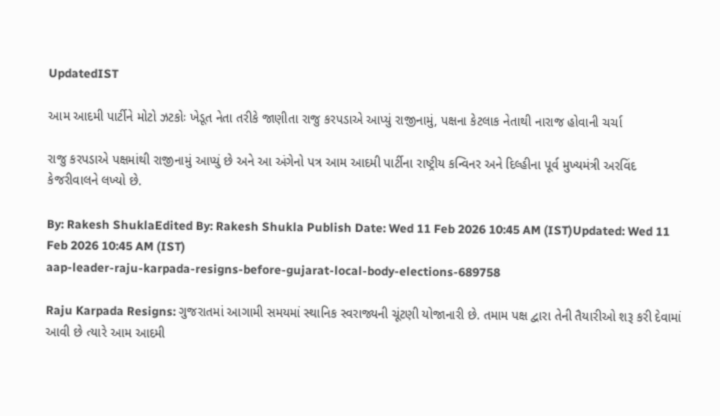UpdatedIST

આમ આદમી પાર્ટીને મોટો ઝટકોઃ ખેડૂત નેતા તરીકે જાણીતા રાજુ કરપડાએ આપ્યું રાજીનામું, પક્ષના કેટલાક નેતાથી નારાજ હોવાની ચર્ચા

રાજુ કરપડાએ પક્ષમાંથી રાજીનામું આપ્યું છે અને આ અંગેનો પત્ર આમ આદમી પાર્ટીના રાષ્ટ્રીય કન્વિનર અને દિલ્હીના પૂર્વ મુખ્યમંત્રી અરવિંદ કેજરીવાલને લખ્યો છે.

By: Rakesh ShuklaEdited By: Rakesh Shukla Publish Date: Wed 11 Feb 2026 10:45 AM (IST)Updated: Wed 11 Feb 2026 10:45 AM (IST)
aap-leader-raju-karpada-resigns-before-gujarat-local-body-elections-689758

Raju Karpada Resigns: ગુજરાતમાં આગામી સમયમાં સ્થાનિક સ્વરાજ્યની ચૂંટણી યોજાનારી છે. તમામ પક્ષ દ્વારા તેની તૈયારીઓ શરૂ કરી દેવામાં આવી છે ત્યારે આમ આદમી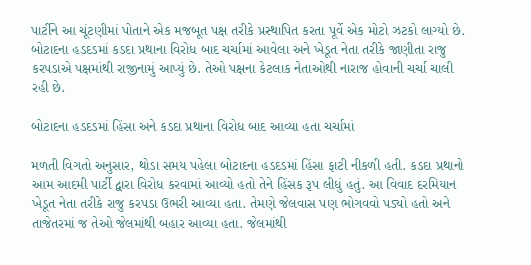પાર્ટીને આ ચૂંટણીમાં પોતાને એક મજબૂત પક્ષ તરીકે પ્રસ્થાપિત કરતા પૂર્વે એક મોટો ઝટકો લાગ્યો છે. બોટાદના હડદડમાં કડદા પ્રથાના વિરોધ બાદ ચર્ચામાં આવેલા અને ખેડૂત નેતા તરીકે જાણીતા રાજુ કરપડાએ પક્ષમાંથી રાજીનામું આપ્યું છે. તેઓ પક્ષના કેટલાક નેતાઓથી નારાજ હોવાની ચર્ચા ચાલી રહી છે.

બોટાદના હડદડમાં હિંસા અને કડદા પ્રથાના વિરોધ બાદ આવ્યા હતા ચર્ચામાં

મળતી વિગતો અનુસાર, થોડા સમય પહેલા બોટાદના હડદડમાં હિંસા ફાટી નીકળી હતી. કડદા પ્રથાનો આમ આદમી પાર્ટી દ્વારા વિરોધ કરવામાં આવ્યો હતો તેને હિંસક રૂપ લીધું હતું. આ વિવાદ દરમિયાન ખેડૂત નેતા તરીકે રાજુ કરપડા ઉભરી આવ્યા હતા. તેમણે જેલવાસ પણ ભોગવવો પડ્યો હતો અને તાજેતરમાં જ તેઓ જેલમાંથી બહાર આવ્યા હતા. જેલમાંથી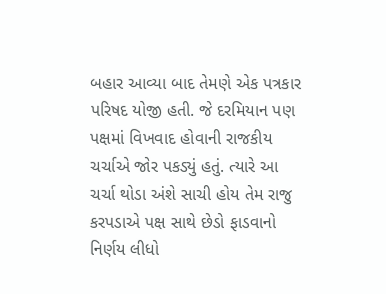બહાર આવ્યા બાદ તેમણે એક પત્રકાર પરિષદ યોજી હતી. જે દરમિયાન પણ પક્ષમાં વિખવાદ હોવાની રાજકીય ચર્ચાએ જોર પકડ્યું હતું. ત્યારે આ ચર્ચા થોડા અંશે સાચી હોય તેમ રાજુ કરપડાએ પક્ષ સાથે છેડો ફાડવાનો નિર્ણય લીધો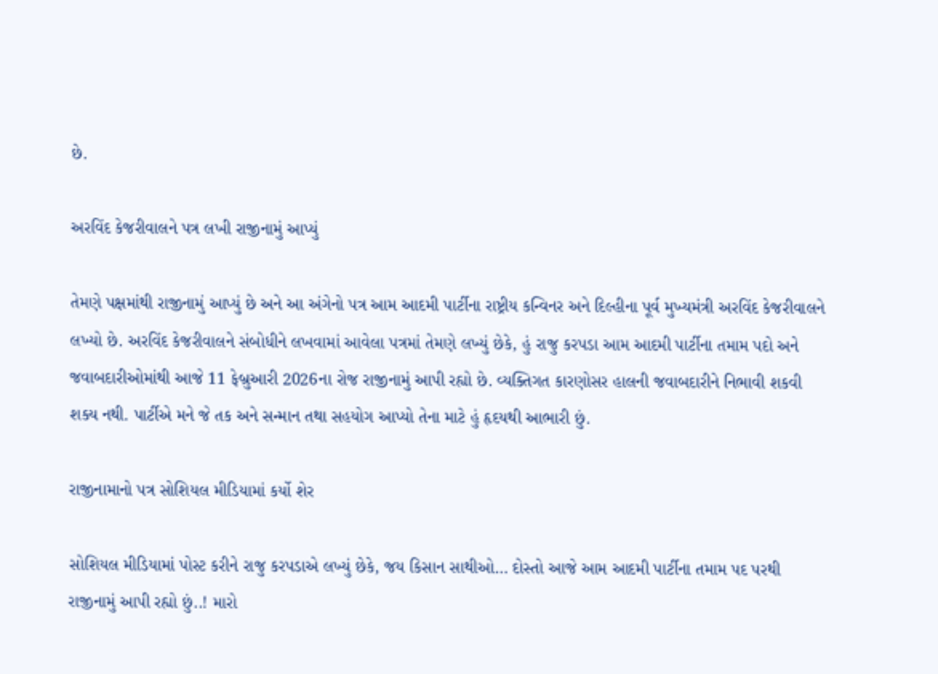છે.

અરવિંદ કેજરીવાલને પત્ર લખી રાજીનામું આપ્યું

તેમણે પક્ષમાંથી રાજીનામું આપ્યું છે અને આ અંગેનો પત્ર આમ આદમી પાર્ટીના રાષ્ટ્રીય કન્વિનર અને દિલ્હીના પૂર્વ મુખ્યમંત્રી અરવિંદ કેજરીવાલને લખ્યો છે. અરવિંદ કેજરીવાલને સંબોધીને લખવામાં આવેલા પત્રમાં તેમણે લખ્યું છેકે, હું રાજુ કરપડા આમ આદમી પાર્ટીના તમામ પદો અને જવાબદારીઓમાંથી આજે 11 ફેબ્રુઆરી 2026ના રોજ રાજીનામું આપી રહ્યો છે. વ્યક્તિગત કારણોસર હાલની જવાબદારીને નિભાવી શકવી શક્ય નથી. પાર્ટીએ મને જે તક અને સન્માન તથા સહયોગ આપ્યો તેના માટે હું હૃદયથી આભારી છું.

રાજીનામાનો પત્ર સોશિયલ મીડિયામાં કર્યો શેર

સોશિયલ મીડિયામાં પોસ્ટ કરીને રાજુ કરપડાએ લખ્યું છેકે, જય કિસાન સાથીઓ… દોસ્તો આજે આમ આદમી પાર્ટીના તમામ પદ પરથી રાજીનામું આપી રહ્યો છું..! મારો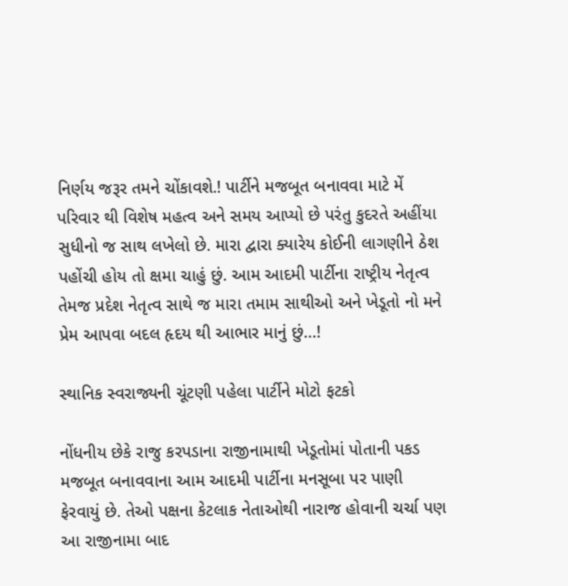નિર્ણય જરૂર તમને ચોંકાવશે.! પાર્ટીને મજબૂત બનાવવા માટે મેં પરિવાર થી વિશેષ મહત્વ અને સમય આપ્યો છે પરંતુ કુદરતે અહીંયા સુધીનો જ સાથ લખેલો છે. મારા દ્વારા ક્યારેય કોઈની લાગણીને ઠેશ પહોંચી હોય તો ક્ષમા ચાહું છું. આમ આદમી પાર્ટીના રાષ્ટ્રીય નેતૃત્વ તેમજ પ્રદેશ નેતૃત્વ સાથે જ મારા તમામ સાથીઓ અને ખેડૂતો નો મને પ્રેમ આપવા બદલ હૃદય થી આભાર માનું છું…!

સ્થાનિક સ્વરાજ્યની ચૂંટણી પહેલા પાર્ટીને મોટો ફટકો

નોંધનીય છેકે રાજુ કરપડાના રાજીનામાથી ખેડૂતોમાં પોતાની પકડ મજબૂત બનાવવાના આમ આદમી પાર્ટીના મનસૂબા પર પાણી ફેરવાયું છે. તેઓ પક્ષના કેટલાક નેતાઓથી નારાજ હોવાની ચર્ચા પણ આ રાજીનામા બાદ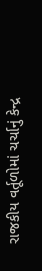રાજકીય વર્તૂળોમાં ચર્ચાનું કેન્દ્ર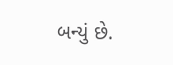બન્યું છે.